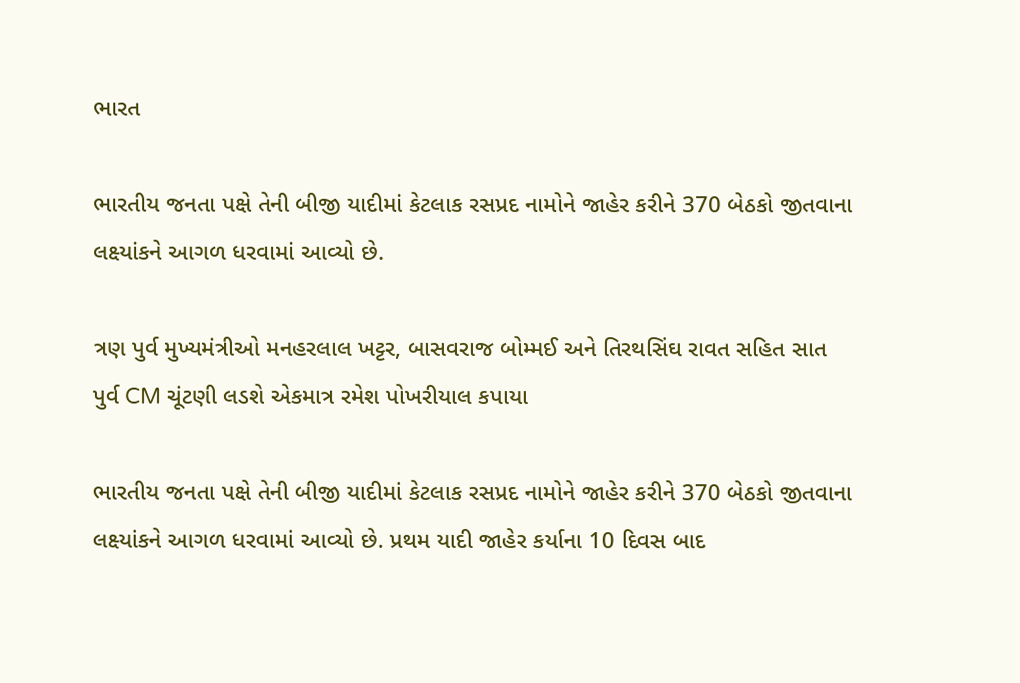ભારત

ભારતીય જનતા પક્ષે તેની બીજી યાદીમાં કેટલાક રસપ્રદ નામોને જાહેર કરીને 370 બેઠકો જીતવાના લક્ષ્યાંકને આગળ ધરવામાં આવ્યો છે.

ત્રણ પુર્વ મુખ્યમંત્રીઓ મનહરલાલ ખટ્ટર, બાસવરાજ બોમ્મઈ અને તિરથસિંઘ રાવત સહિત સાત પુર્વ CM ચૂંટણી લડશે એકમાત્ર રમેશ પોખરીયાલ કપાયા

ભારતીય જનતા પક્ષે તેની બીજી યાદીમાં કેટલાક રસપ્રદ નામોને જાહેર કરીને 370 બેઠકો જીતવાના લક્ષ્યાંકને આગળ ધરવામાં આવ્યો છે. પ્રથમ યાદી જાહેર કર્યાના 10 દિવસ બાદ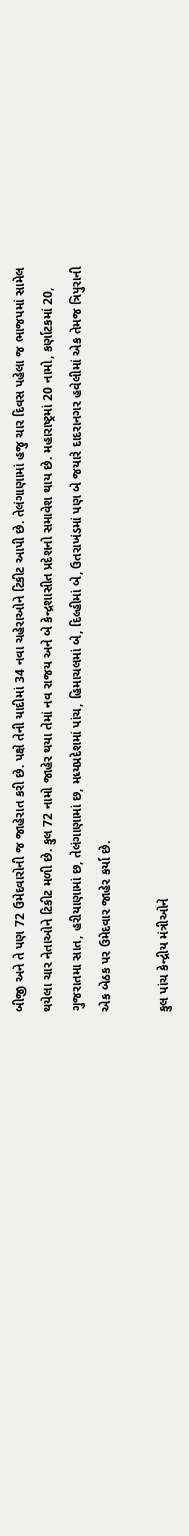બીજી અને તે પણ 72 ઉમેદવારોની જ જાહેરાત કરી છે. પક્ષે તેની યાદીમાં 34 નવા ચહેરાઓને ટિકીટ આપી છે. તેલંગાણામાં હજુ ચાર દિવસ પહેલા જ ભાજપમાં સામેલ થયેલા ચાર નેતાઓને ટિકીટ મળી છે. કુલ 72 નામો જાહેર થયા તેમાં નવ રાજય અને બે કેન્દ્રશાસીત પ્રદેશનો સમાવેશ થાય છે. મહારાષ્ટ્રમાં 20 નામો, કર્ણાટકમાં 20, ગુજરાતમા સાત, હરીયાણામાં છ, તેલંગાણામાં છ, મધ્યપ્રદેશમાં પાંચ, હિમાચલમાં બે, દિલ્હીમાં બે, ઉતરાખંડમાં પણ બે જયારે દાદરાનગર હવેલીમાં એક તેમજ ત્રિપુરાની એક બેઠક પર ઉમેદવાર જાહેર કર્યા છે.

કુલ પાંચ કેન્દ્રીય મંત્રીઓને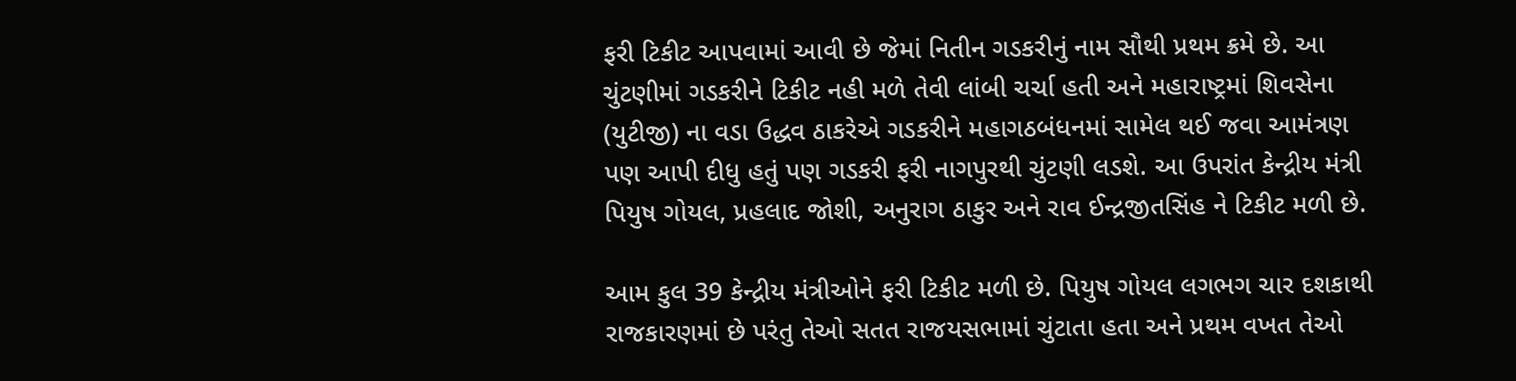ફરી ટિકીટ આપવામાં આવી છે જેમાં નિતીન ગડકરીનું નામ સૌથી પ્રથમ ક્રમે છે. આ ચુંટણીમાં ગડકરીને ટિકીટ નહી મળે તેવી લાંબી ચર્ચા હતી અને મહારાષ્ટ્રમાં શિવસેના (યુટીજી) ના વડા ઉદ્ધવ ઠાકરેએ ગડકરીને મહાગઠબંધનમાં સામેલ થઈ જવા આમંત્રણ પણ આપી દીધુ હતું પણ ગડકરી ફરી નાગપુરથી ચુંટણી લડશે. આ ઉપરાંત કેન્દ્રીય મંત્રી પિયુષ ગોયલ, પ્રહલાદ જોશી, અનુરાગ ઠાકુર અને રાવ ઈન્દ્રજીતસિંહ ને ટિકીટ મળી છે.

આમ કુલ 39 કેન્દ્રીય મંત્રીઓને ફરી ટિકીટ મળી છે. પિયુષ ગોયલ લગભગ ચાર દશકાથી રાજકારણમાં છે પરંતુ તેઓ સતત રાજયસભામાં ચુંટાતા હતા અને પ્રથમ વખત તેઓ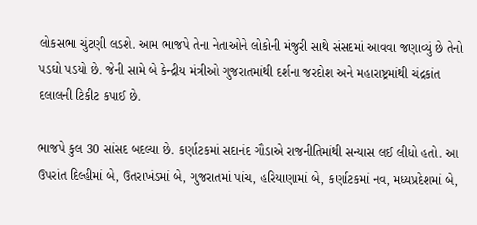લોકસભા ચુંટણી લડશે. આમ ભાજપે તેના નેતાઓને લોકોની મંજુરી સાથે સંસદમાં આવવા જણાવ્યું છે તેનો પડઘો પડયો છે. જેની સામે બે કેન્દ્રીય મંત્રીઓ ગુજરાતમાંથી દર્શના જરદોશ અને મહારાષ્ટ્રમાંથી ચંદ્રકાંત દલાલની ટિકીટ કપાઈ છે.

ભાજપે કુલ 30 સાંસદ બદલ્યા છે. કર્ણાટકમાં સદાનંદ ગૌડાએ રાજનીતિમાંથી સન્યાસ લઈ લીધો હતો. આ ઉપરાંત દિલ્હીમાં બે, ઉતરાખંડમાં બે, ગુજરાતમાં પાંચ, હરિયાણામાં બે, કર્ણાટકમાં નવ, મધ્યપ્રદેશમાં બે,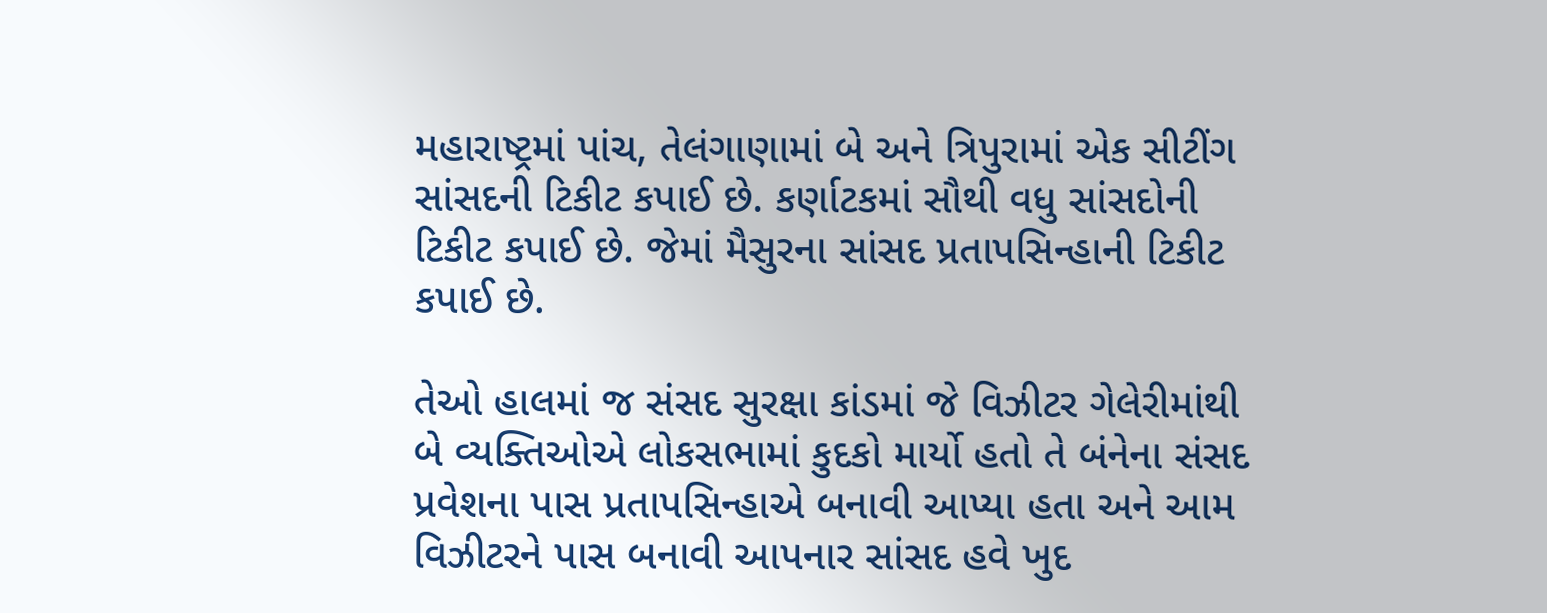મહારાષ્ટ્રમાં પાંચ, તેલંગાણામાં બે અને ત્રિપુરામાં એક સીટીંગ સાંસદની ટિકીટ કપાઈ છે. કર્ણાટકમાં સૌથી વધુ સાંસદોની ટિકીટ કપાઈ છે. જેમાં મૈસુરના સાંસદ પ્રતાપસિન્હાની ટિકીટ કપાઈ છે.

તેઓ હાલમાં જ સંસદ સુરક્ષા કાંડમાં જે વિઝીટર ગેલેરીમાંથી બે વ્યક્તિઓએ લોકસભામાં કુદકો માર્યો હતો તે બંનેના સંસદ પ્રવેશના પાસ પ્રતાપસિન્હાએ બનાવી આપ્યા હતા અને આમ વિઝીટરને પાસ બનાવી આપનાર સાંસદ હવે ખુદ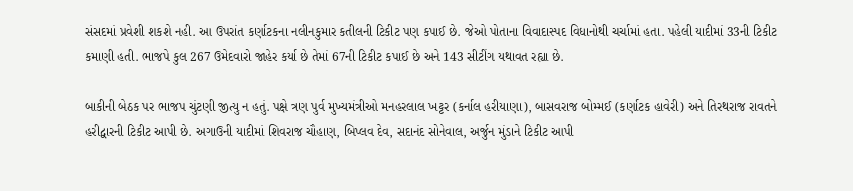સંસદમાં પ્રવેશી શકશે નહી. આ ઉપરાંત કર્ણાટકના નલીનકુમાર કતીલની ટિકીટ પણ કપાઈ છે. જેઓ પોતાના વિવાદાસ્પદ વિધાનોથી ચર્ચામાં હતા. પહેલી યાદીમાં 33ની ટિકીટ કમાણી હતી. ભાજપે કુલ 267 ઉમેદવારો જાહેર કર્યા છે તેમાં 67ની ટિકીટ કપાઈ છે અને 143 સીટીંગ યથાવત રહ્યા છે.

બાકીની બેઠક પર ભાજપ ચુંટણી જીત્યુ ન હતું. પક્ષે ત્રણ પુર્વ મુખ્યમંત્રીઓ મનહરલાલ ખટ્ટર (કર્નાલ હરીયાણા), બાસવરાજ બોમ્મઈ (કર્ણાટક હાવેરી) અને તિરથરાજ રાવતને હરીદ્વારની ટિકીટ આપી છે. અગાઉની યાદીમાં શિવરાજ ચૌહાણ, બિપ્લવ દેવ, સદાનંદ સોનેવાલ, અર્જુન મુંડાને ટિકીટ આપી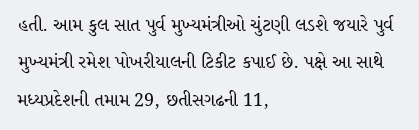હતી. આમ કુલ સાત પુર્વ મુખ્યમંત્રીઓ ચુંટણી લડશે જયારે પુર્વ મુખ્યમંત્રી રમેશ પોખરીયાલની ટિકીટ કપાઈ છે. પક્ષે આ સાથે મધ્યપ્રદેશની તમામ 29, છતીસગઢની 11,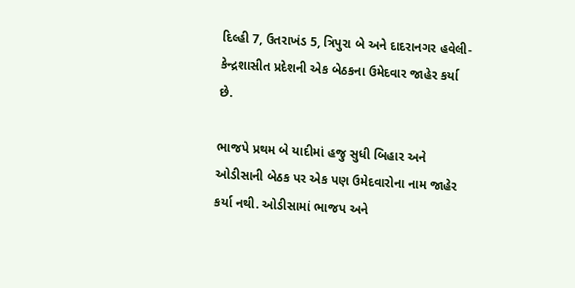દિલ્હી 7, ઉતરાખંડ 5, ત્રિપુરા બે અને દાદરાનગર હવેલી- કેન્દ્રશાસીત પ્રદેશની એક બેઠકના ઉમેદવાર જાહેર કર્યા છે.

ભાજપે પ્રથમ બે યાદીમાં હજુ સુધી બિહાર અને ઓડીસાની બેઠક પર એક પણ ઉમેદવારોના નામ જાહેર કર્યા નથી. ઓડીસામાં ભાજપ અને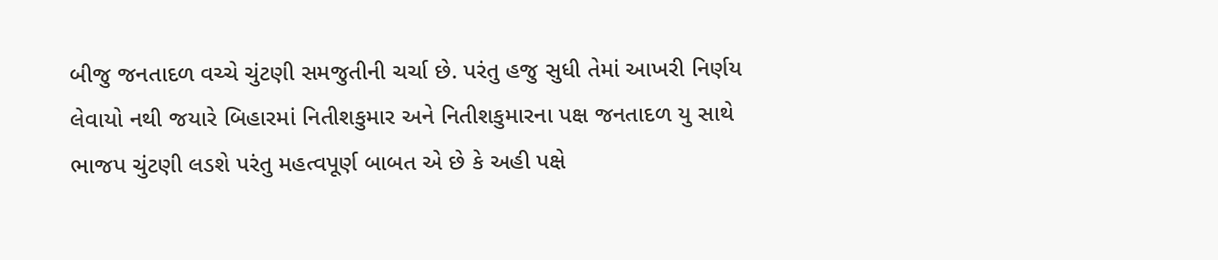બીજુ જનતાદળ વચ્ચે ચુંટણી સમજુતીની ચર્ચા છે. પરંતુ હજુ સુધી તેમાં આખરી નિર્ણય લેવાયો નથી જયારે બિહારમાં નિતીશકુમાર અને નિતીશકુમારના પક્ષ જનતાદળ યુ સાથે ભાજપ ચુંટણી લડશે પરંતુ મહત્વપૂર્ણ બાબત એ છે કે અહી પક્ષે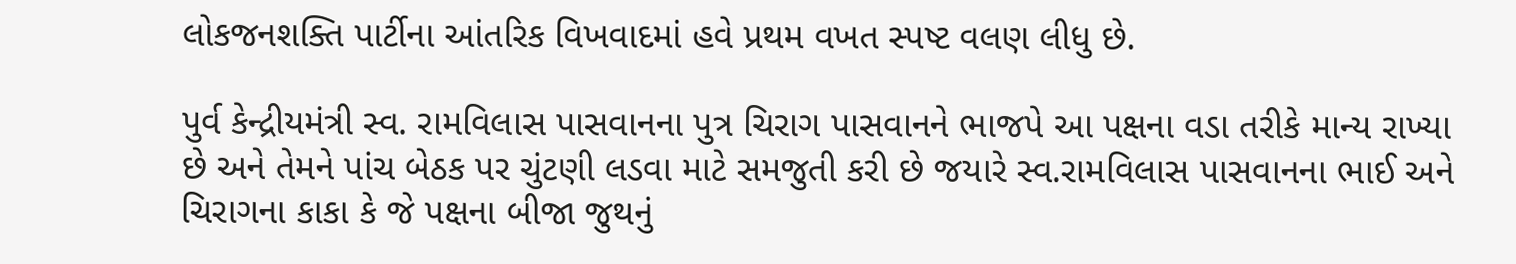લોકજનશક્તિ પાર્ટીના આંતરિક વિખવાદમાં હવે પ્રથમ વખત સ્પષ્ટ વલણ લીધુ છે.

પુર્વ કેન્દ્રીયમંત્રી સ્વ. રામવિલાસ પાસવાનના પુત્ર ચિરાગ પાસવાનને ભાજપે આ પક્ષના વડા તરીકે માન્ય રાખ્યા છે અને તેમને પાંચ બેઠક પર ચુંટણી લડવા માટે સમજુતી કરી છે જયારે સ્વ.રામવિલાસ પાસવાનના ભાઈ અને ચિરાગના કાકા કે જે પક્ષના બીજા જુથનું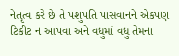નેતૃત્વ કરે છે તે પશુપતિ પાસવાનને એકપણ ટિકીટ ન આપવા અને વધુમાં વધુ તેમના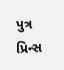પુત્ર પ્રિન્સ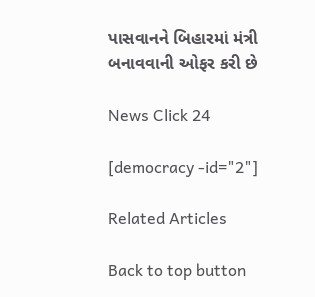પાસવાનને બિહારમાં મંત્રી બનાવવાની ઓફર કરી છે

News Click 24

[democracy -id="2"]

Related Articles

Back to top button